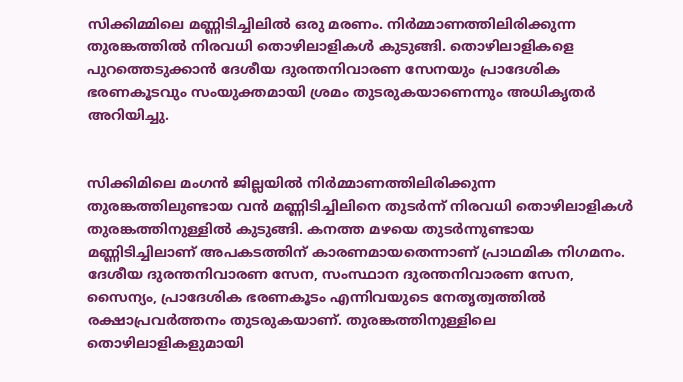സിക്കിമ്മിലെ മണ്ണിടിച്ചിലില്‍ ഒരു മരണം. നിര്‍മ്മാണത്തിലിരിക്കുന്ന തുരങ്കത്തില്‍ നിരവധി തൊഴിലാളികള്‍ കുടുങ്ങി. തൊഴിലാളികളെ പുറത്തെടുക്കാന്‍ ദേശീയ ദുരന്തനിവാരണ സേനയും പ്രാദേശിക ഭരണകൂടവും സംയുക്തമായി ശ്രമം തുടരുകയാണെന്നും അധികൃതര്‍ അറിയിച്ചു.


സിക്കിമിലെ മംഗന്‍ ജില്ലയില്‍ നിര്‍മ്മാണത്തിലിരിക്കുന്ന തുരങ്കത്തിലുണ്ടായ വന്‍ മണ്ണിടിച്ചിലിനെ തുടര്‍ന്ന് നിരവധി തൊഴിലാളികള്‍ തുരങ്കത്തിനുള്ളില്‍ കുടുങ്ങി. കനത്ത മഴയെ തുടര്‍ന്നുണ്ടായ മണ്ണിടിച്ചിലാണ് അപകടത്തിന് കാരണമായതെന്നാണ് പ്രാഥമിക നിഗമനം. ദേശീയ ദുരന്തനിവാരണ സേന, സംസ്ഥാന ദുരന്തനിവാരണ സേന, സൈന്യം, പ്രാദേശിക ഭരണകൂടം എന്നിവയുടെ നേതൃത്വത്തില്‍ രക്ഷാപ്രവര്‍ത്തനം തുടരുകയാണ്. തുരങ്കത്തിനുള്ളിലെ തൊഴിലാളികളുമായി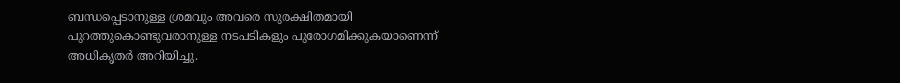ബന്ധപ്പെടാനുള്ള ശ്രമവും അവരെ സുരക്ഷിതമായി പുറത്തുകൊണ്ടുവരാനുള്ള നടപടികളും പുരോഗമിക്കുകയാണെന്ന് അധികൃതര്‍ അറിയിച്ചു.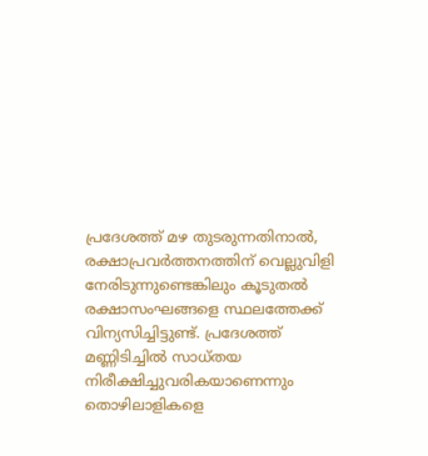പ്രദേശത്ത് മഴ തുടരുന്നതിനാല്‍, രക്ഷാപ്രവര്‍ത്തനത്തിന് വെല്ലുവിളി നേരിടുന്നുണ്ടെങ്കിലും കൂടുതല്‍ രക്ഷാസംഘങ്ങളെ സ്ഥലത്തേക്ക് വിന്യസിച്ചിട്ടുണ്ട്. പ്രദേശത്ത് മണ്ണിടിച്ചില്‍ സാധ്തയ നിരീക്ഷിച്ചുവരികയാണെന്നും തൊഴിലാളികളെ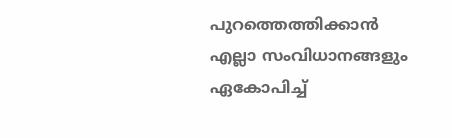പുറത്തെത്തിക്കാന്‍ എല്ലാ സംവിധാനങ്ങളും ഏകോപിച്ച്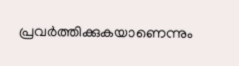പ്രവര്‍ത്തിക്കുകയാണെന്നും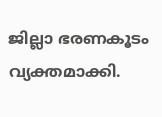ജില്ലാ ഭരണകൂടം വ്യക്തമാക്കി.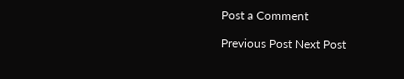Post a Comment

Previous Post Next Post